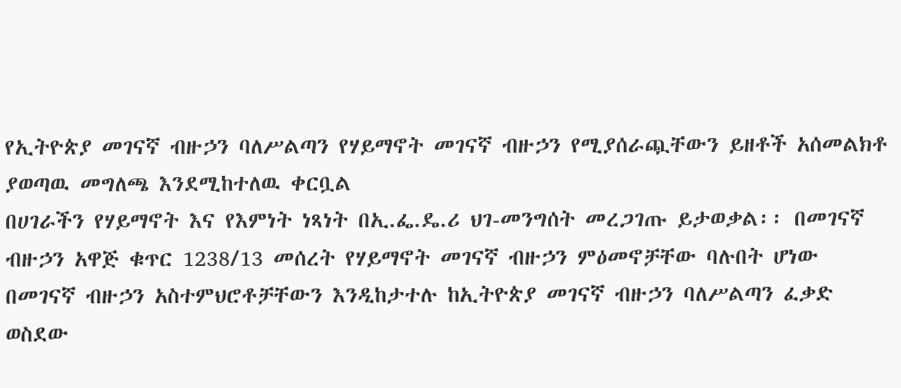የኢትዮጵያ መገናኛ ብዙኃን ባለሥልጣን የሃይማኖት መገናኛ ብዙኃን የሚያሰራጯቸውን ይዘቶች አሰመልክቶ ያወጣዉ መግለጫ እንደሚከተለዉ ቀርቧል
በሀገራችን የሃይማኖት እና የእምነት ነጻነት በኢ.ፌ.ዴ.ሪ ህገ-መንግሰት መረጋገጡ ይታወቃል፡፡ በመገናኛ ብዙኃን አዋጅ ቁጥር 1238/13 መሰረት የሃይማኖት መገናኛ ብዙኃን ምዕመኖቻቸው ባሉበት ሆነው በመገናኛ ብዙኃን አስተምህሮቶቻቸውን እንዲከታተሉ ከኢትዮጵያ መገናኛ ብዙኃን ባለሥልጣን ፈቃድ ወስደው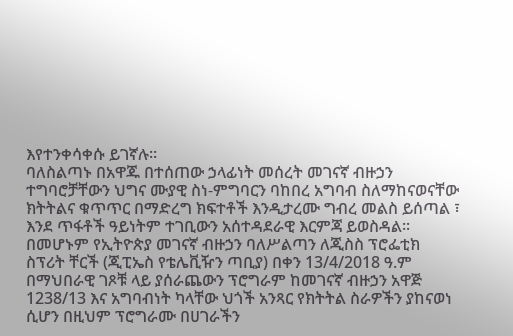እየተንቀሳቀሱ ይገኛሉ፡፡
ባለስልጣኑ በአዋጁ በተሰጠው ኃላፊነት መሰረት መገናኛ ብዙኃን ተግባሮቻቸውን ህግና ሙያዊ ስነ-ምግባርን ባከበረ አግባብ ስለማከናወናቸው ክትትልና ቁጥጥር በማድረግ ክፍተቶች እንዲታረሙ ግብረ መልስ ይሰጣል ፣ እንደ ጥፋቶች ዓይነትም ተገቢውን አሰተዳደራዊ እርምጃ ይወስዳል፡፡
በመሆኑም የኢትዮጵያ መገናኛ ብዙኃን ባለሥልጣን ለጂስስ ፕሮፌቲክ ስፕሪት ቸርች (ጂፒኤስ የቴሌቪዥን ጣቢያ) በቀን 13/4/2018 ዓ.ም በማህበራዊ ገጾቹ ላይ ያሰራጨውን ፕሮግራም ከመገናኛ ብዙኃን አዋጅ 1238/13 እና አግባብነት ካላቸው ህጎች አንጻር የክትትል ስራዎችን ያከናወነ ሲሆን በዚህም ፕሮግራሙ በሀገራችን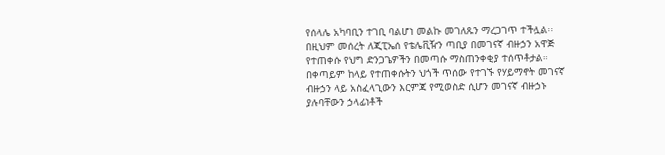የሰላሌ አካባቢን ተገቢ ባልሆነ መልኩ መገለጹን ማረጋገጥ ተችሏል፡፡
በዚህም መሰረት ለጂፒኤሰ የቴሌቪዥን ጣቢያ በመገናኛ ብዙኃን አዋጅ የተጠቀሱ የህግ ድንጋጌዎችን በመጣሱ ማስጠንቀቂያ ተሰጥቶታል።
በቀጣይም ከላይ የተጠቀሱትን ህጎች ጥሰው የተገኙ የሃይማኖት መገናኛ ብዙኃን ላይ አስፈላጊውን እርምጃ የሚወስድ ሲሆን መገናኛ ብዙኃኑ ያሉባቸውን ኃላፊነቶች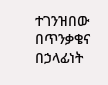ተገንዝበው በጥንቃቄና በኃላፊነት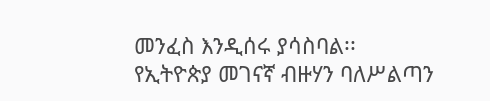መንፈስ እንዲሰሩ ያሳስባል፡፡
የኢትዮጵያ መገናኛ ብዙሃን ባለሥልጣን